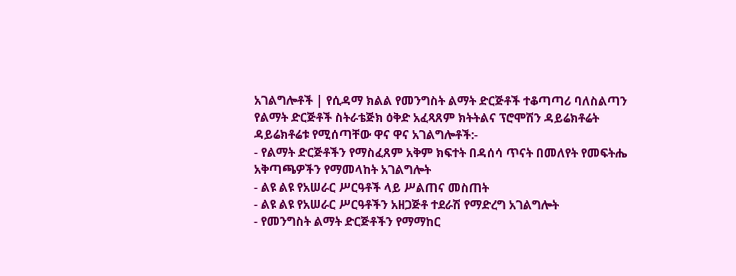አገልግሎቶች | የሲዳማ ክልል የመንግስት ልማት ድርጅቶች ተቆጣጣሪ ባለስልጣን
የልማት ድርጅቶች ስትራቴጅክ ዕቅድ አፈጻጸም ክትትልና ፕሮሞሽን ዳይሬክቶሬት
ዳይሬክቶሬቱ የሚሰጣቸው ዋና ዋና አገልግሎቶች:-
- የልማት ድርጅቶችን የማስፈጸም አቅም ክፍተት በዳሰሳ ጥናት በመለየት የመፍትሔ አቅጣጫዎችን የማመላከት አገልግሎት
- ልዩ ልዩ የአሠራር ሥርዓቶች ላይ ሥልጠና መስጠት
- ልዩ ልዩ የአሠራር ሥርዓቶችን አዘጋጅቶ ተደራሽ የማድረግ አገልግሎት
- የመንግስት ልማት ድርጅቶችን የማማከር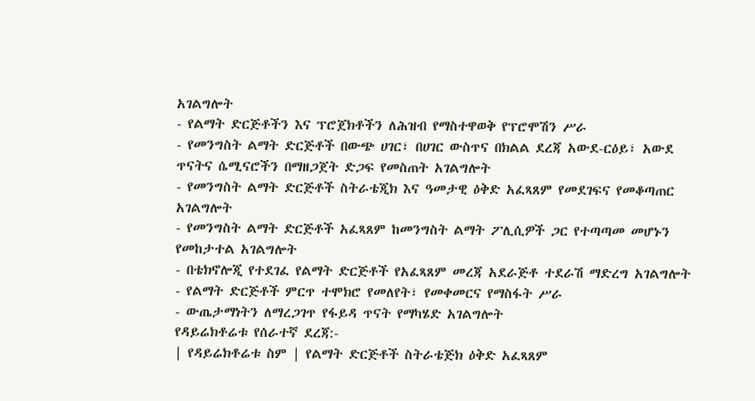አገልግሎት
- የልማት ድርጅቶችን እና ፕሮጀክቶችን ለሕዝብ የማስተዋወቅ የፕሮሞሽን ሥራ
- የመንግስት ልማት ድርጅቶች በውጭ ሀገር፣ በሀገር ውስጥና በክልል ደረጃ አውደ-ርዕይ፣ አውደ ጥናትና ሴሚናሮችን በማዘጋጀት ድጋፍ የመስጠት አገልግሎት
- የመንግስት ልማት ድርጅቶች ስትራቴጂክ እና ዓመታዊ ዕቅድ አፈጻጸም የመደገፍና የመቆጣጠር አገልግሎት
- የመንግስት ልማት ድርጅቶች አፈጻጸም ከመንግስት ልማት ፖሊሲዎች ጋር የተጣጣመ መሆኑን የመከታተል አገልግሎት
- በቴክኖሎጂ የተደገፈ የልማት ድርጅቶች የአፈጻጸም መረጃ አደራጅቶ ተደራሽ ማድረግ አገልግሎት
- የልማት ድርጅቶች ምርጥ ተሞክሮ የመለየት፣ የመቀመርና የማስፋት ሥራ
- ውጤታማነትን ለማረጋገጥ የፋይዳ ጥናት የማካሄድ አገልግሎት
የዳይሬክቶሬቱ የሰራተኛ ደረጃ:-
| የዳይሬክቶሬቱ ስም | የልማት ድርጅቶች ስትራቴጅክ ዕቅድ አፈጻጸም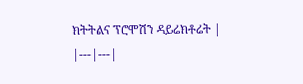ክትትልና ፕሮሞሽን ዳይሬክቶሬት |
|---|---|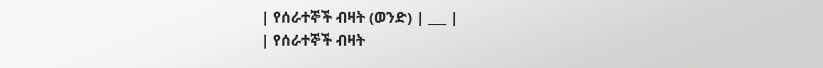| የሰራተኞች ብዛት (ወንድ) | ___ |
| የሰራተኞች ብዛት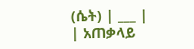(ሴት) | ___ |
| አጠቃላይ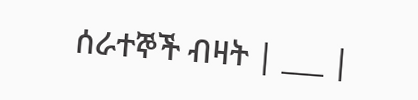ሰራተኞች ብዛት | ___ |